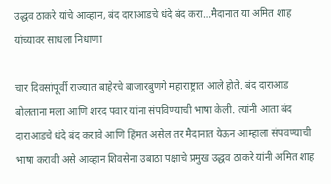उद्धव ठाकरे यांचे आव्हान, बंद दाराआडचे धंदे बंद करा…मैदानात या अमित शाह यांच्यावर साधला निधाणा

चार दिवसांपूर्वी राज्यात बाहेरचे बाजारबुणगे महाराष्ट्रात आले होते. बंद दाराआड बोलताना मला आणि शरद पवार यांना संपविण्याची भाषा केली. त्यांनी आता बंद दाराआडचे धंदे बंद करावे आणि हिंमत असेल तर मैदानात येऊन आम्हाला संपवण्याची भाषा करावी असे आव्हान शिवसेना उबाठा पक्षाचे प्रमुख उद्धव ठाकरे यांनी अमित शाह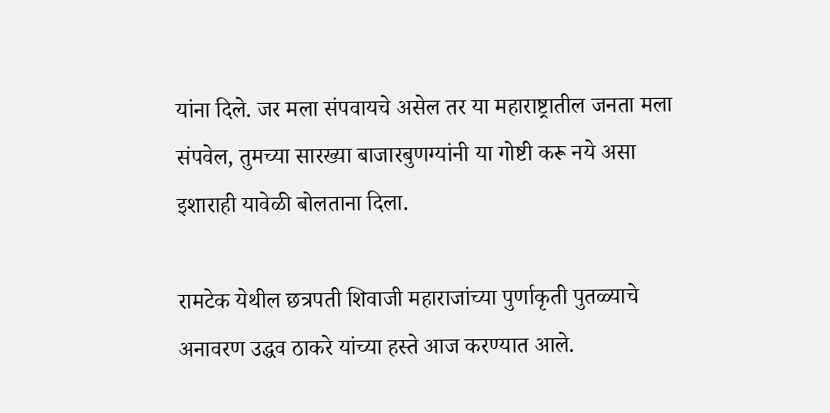यांना दिले. जर मला संपवायचे असेल तर या महाराष्ट्रातील जनता मला संपवेल, तुमच्या सारख्या बाजारबुणग्यांनी या गोष्टी करू नये असा इशाराही यावेळी बोलताना दिला.

रामटेक येथील छत्रपती शिवाजी महाराजांच्या पुर्णाकृती पुतळ्याचे अनावरण उद्धव ठाकरे यांच्या हस्ते आज करण्यात आले.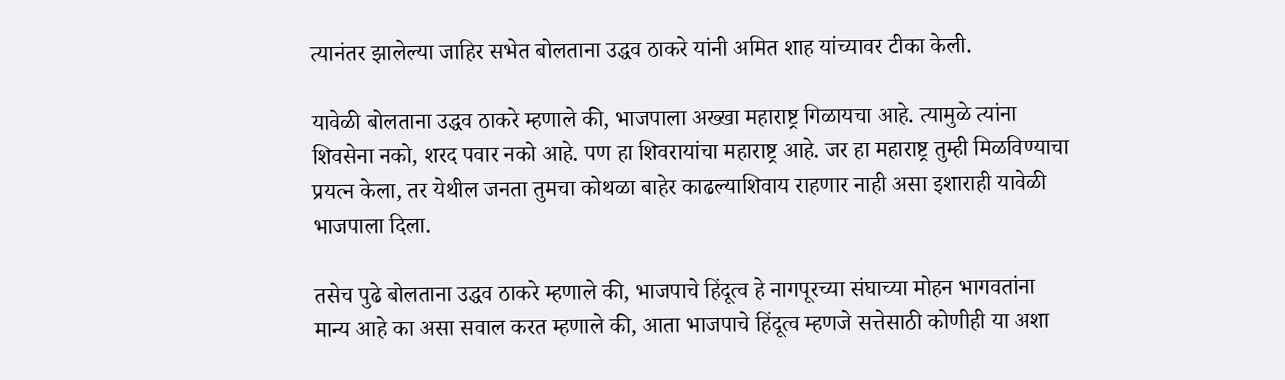त्यानंतर झालेल्या जाहिर सभेत बोलताना उद्धव ठाकरे यांनी अमित शाह यांच्यावर टीका केली.

यावेळी बोलताना उद्धव ठाकरे म्हणाले की, भाजपाला अख्खा महाराष्ट्र गिळायचा आहे. त्यामुळे त्यांना शिवसेना नको, शरद पवार नको आहे. पण हा शिवरायांचा महाराष्ट्र आहे. जर हा महाराष्ट्र तुम्ही मिळविण्याचा प्रयत्न केला, तर येथील जनता तुमचा कोथळा बाहेर काढल्याशिवाय राहणार नाही असा इशाराही यावेळी भाजपाला दिला.

तसेच पुढे बोलताना उद्धव ठाकरे म्हणाले की, भाजपाचे हिंदूत्व हे नागपूरच्या संघाच्या मोहन भागवतांना मान्य आहे का असा सवाल करत म्हणाले की, आता भाजपाचे हिंदूत्व म्हणजे सत्तेसाठी कोणीही या अशा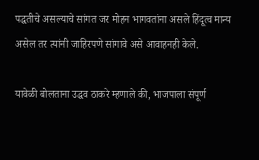पद्धतीचे असल्याचे सांगत जर मोहन भागवतांना असले हिंदूत्व मान्य असेल तर त्यांनी जाहिरपणे सांगावे असे आवाहनही केले.

यावेळी बोलताना उद्धव ठाकरे म्हणाले की, भाजपाला संपूर्ण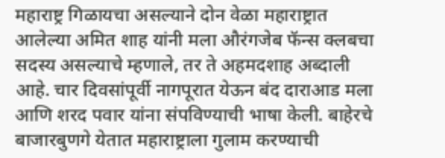महाराष्ट्र गिळायचा असल्याने दोन वेळा महाराष्ट्रात आलेल्या अमित शाह यांनी मला औरंगजेब फॅन्स क्लबचा सदस्य असल्याचे म्हणाले, तर ते अहमदशाह अब्दाली आहे. चार दिवसांपूर्वी नागपूरात येऊन बंद दाराआड मला आणि शरद पवार यांना संपविण्याची भाषा केली. बाहेरचे बाजारबुणगे येतात महाराष्ट्राला गुलाम करण्याची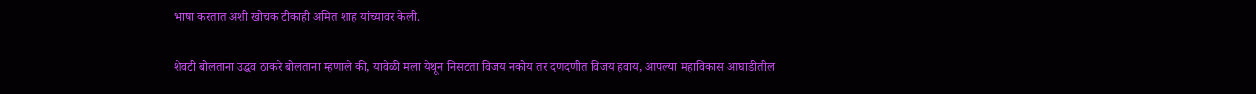भाषा करतात अशी खोचक टीकाही अमित शाह यांच्यावर केली.

शेवटी बोलताना उद्धव ठाकरे बोलताना म्हणाले की, यावेळी मला येथून निसटता विजय नकोय तर दणदणीत विजय हवाय, आपल्या महाविकास आघाडीतील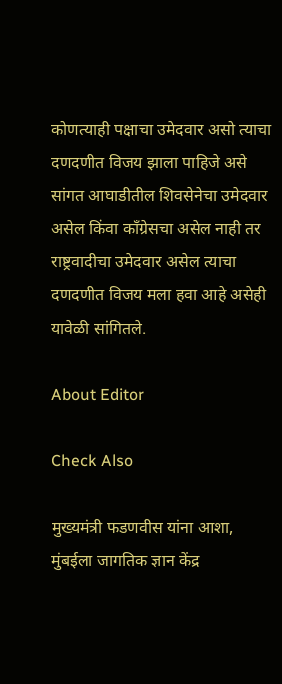कोणत्याही पक्षाचा उमेदवार असो त्याचा दणदणीत विजय झाला पाहिजे असे सांगत आघाडीतील शिवसेनेचा उमेदवार असेल किंवा काँग्रेसचा असेल नाही तर राष्ट्रवादीचा उमेदवार असेल त्याचा दणदणीत विजय मला हवा आहे असेही यावेळी सांगितले.

About Editor

Check Also

मुख्यमंत्री फडणवीस यांना आशा, मुंबईला जागतिक ज्ञान केंद्र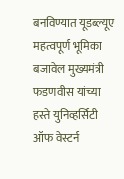बनविण्यात यूडब्ल्यूए महत्वपूर्ण भूमिका बजावेल मुख्यमंत्री फडणवीस यांच्या हस्ते युनिव्हर्सिटी ऑफ वेस्टर्न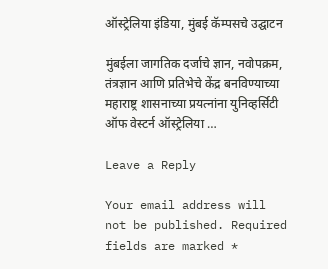ऑस्ट्रेलिया इंडिया, मुंबई कॅम्पसचे उद्घाटन

मुंबईला जागतिक दर्जाचे ज्ञान, नवोपक्रम, तंत्रज्ञान आणि प्रतिभेचे केंद्र बनविण्याच्या महाराष्ट्र शासनाच्या प्रयत्नांना युनिव्हर्सिटी ऑफ वेस्टर्न ऑस्ट्रेलिया …

Leave a Reply

Your email address will not be published. Required fields are marked *